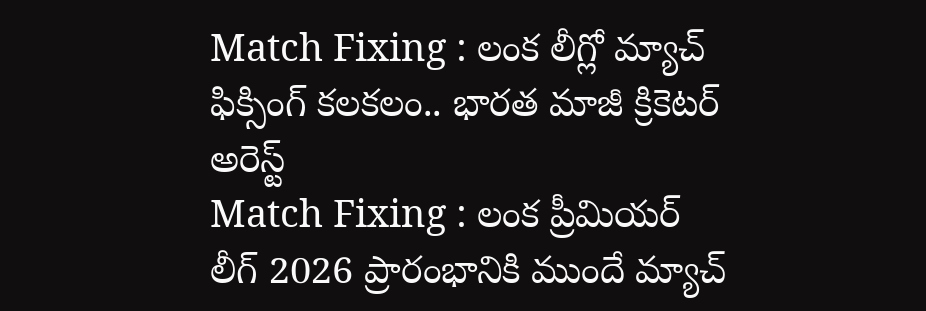Match Fixing : లంక లీగ్లో మ్యాచ్ ఫిక్సింగ్ కలకలం.. భారత మాజీ క్రికెటర్ అరెస్ట్
Match Fixing : లంక ప్రీమియర్ లీగ్ 2026 ప్రారంభానికి ముందే మ్యాచ్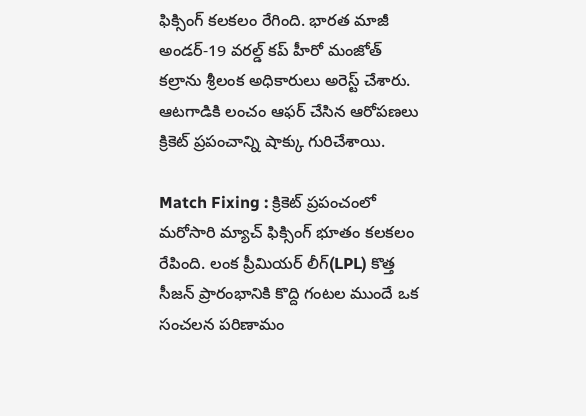ఫిక్సింగ్ కలకలం రేగింది. భారత మాజీ అండర్-19 వరల్డ్ కప్ హీరో మంజోత్ కల్రాను శ్రీలంక అధికారులు అరెస్ట్ చేశారు. ఆటగాడికి లంచం ఆఫర్ చేసిన ఆరోపణలు క్రికెట్ ప్రపంచాన్ని షాక్కు గురిచేశాయి.

Match Fixing : క్రికెట్ ప్రపంచంలో మరోసారి మ్యాచ్ ఫిక్సింగ్ భూతం కలకలం రేపింది. లంక ప్రీమియర్ లీగ్(LPL) కొత్త సీజన్ ప్రారంభానికి కొద్ది గంటల ముందే ఒక సంచలన పరిణామం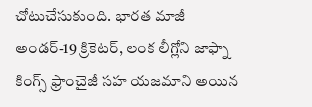చోటుచేసుకుంది. భారత మాజీ అండర్-19 క్రికెటర్, లంక లీగ్లోని జాఫ్నా కింగ్స్ ఫ్రాంచైజీ సహ యజమాని అయిన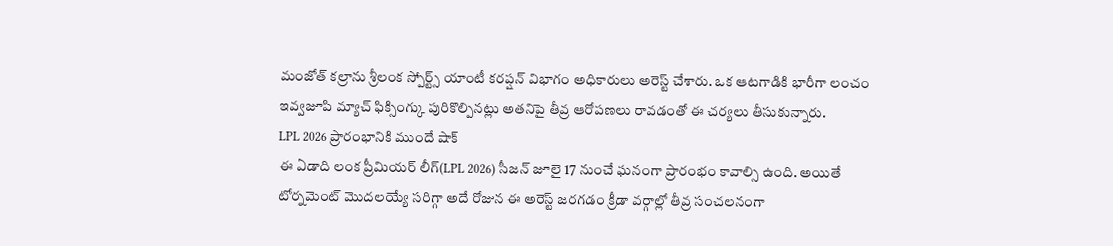మంజోత్ కల్రాను శ్రీలంక స్పోర్ట్స్ యాంటీ కరప్షన్ విభాగం అధికారులు అరెస్ట్ చేశారు. ఒక ఆటగాడికి భారీగా లంచం ఇవ్వజూపి మ్యాచ్ ఫిక్సింగ్కు పురికొల్పినట్లు అతనిపై తీవ్ర ఆరోపణలు రావడంతో ఈ చర్యలు తీసుకున్నారు.
LPL 2026 ప్రారంభానికి ముందే షాక్
ఈ ఏడాది లంక ప్రీమియర్ లీగ్(LPL 2026) సీజన్ జూలై 17 నుంచే ఘనంగా ప్రారంభం కావాల్సి ఉంది. అయితే టోర్నమెంట్ మొదలయ్యే సరిగ్గా అదే రోజున ఈ అరెస్ట్ జరగడం క్రీడా వర్గాల్లో తీవ్ర సంచలనంగా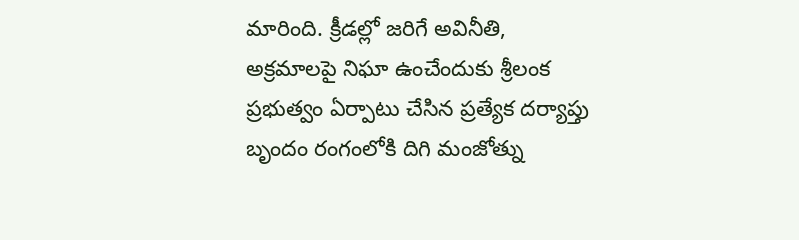మారింది. క్రీడల్లో జరిగే అవినీతి, అక్రమాలపై నిఘా ఉంచేందుకు శ్రీలంక ప్రభుత్వం ఏర్పాటు చేసిన ప్రత్యేక దర్యాప్తు బృందం రంగంలోకి దిగి మంజోత్ను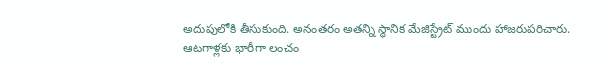అదుపులోకి తీసుకుంది. అనంతరం అతన్ని స్థానిక మేజిస్ట్రేట్ ముందు హాజరుపరిచారు.
ఆటగాళ్లకు భారీగా లంచం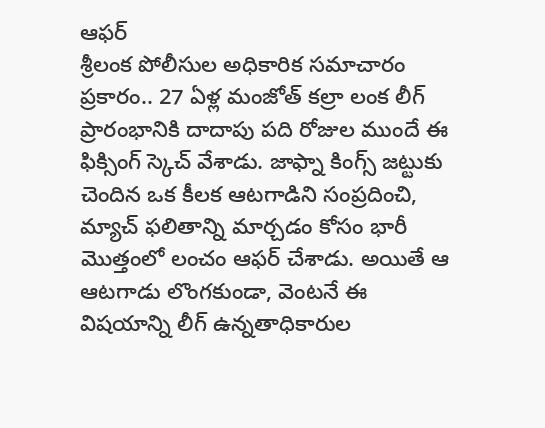ఆఫర్
శ్రీలంక పోలీసుల అధికారిక సమాచారం ప్రకారం.. 27 ఏళ్ల మంజోత్ కల్రా లంక లీగ్ ప్రారంభానికి దాదాపు పది రోజుల ముందే ఈ ఫిక్సింగ్ స్కెచ్ వేశాడు. జాఫ్నా కింగ్స్ జట్టుకు చెందిన ఒక కీలక ఆటగాడిని సంప్రదించి, మ్యాచ్ ఫలితాన్ని మార్చడం కోసం భారీ మొత్తంలో లంచం ఆఫర్ చేశాడు. అయితే ఆ ఆటగాడు లొంగకుండా, వెంటనే ఈ విషయాన్ని లీగ్ ఉన్నతాధికారుల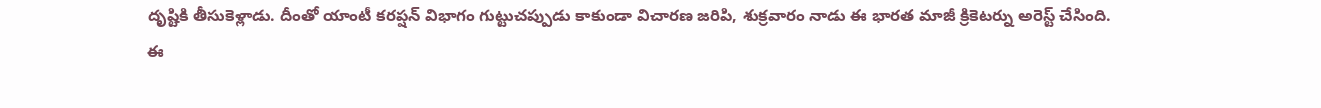దృష్టికి తీసుకెళ్లాడు. దీంతో యాంటీ కరప్షన్ విభాగం గుట్టుచప్పుడు కాకుండా విచారణ జరిపి, శుక్రవారం నాడు ఈ భారత మాజీ క్రికెటర్ను అరెస్ట్ చేసింది.
ఈ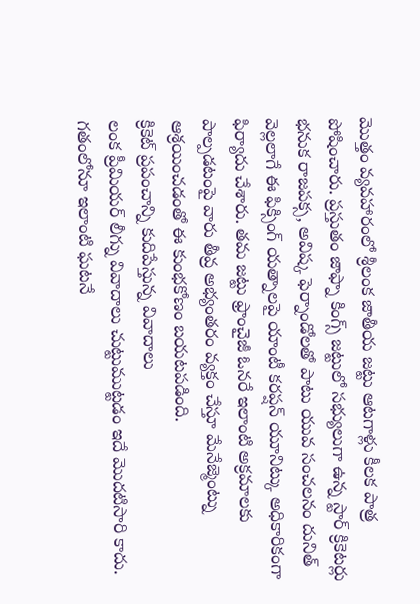మొత్తం వ్యవహారంలో శ్రీలంక జాతీయ జట్టు ఆటగాళ్లు కీలక పాత్ర పోషించారు. ప్రస్తుతం జాఫ్నా కింగ్స్ జట్టులో సభ్యులుగా ఉన్న స్టార్ క్రికెటర్లు భనుక రాజపక్స, అవిష్క ఫెర్నాండోలతో పాటు యువ సంచలనం దునిత్ వెల్లలాగే ఈ ఫిక్సింగ్ యత్నాలపై యాంటీ కరప్షన్ యూనిట్కు అధికారికంగా ఫిర్యాదు చేశారు. తమ జట్టు ఫ్రాంచైజీ ఓనరే ఇలాంటి అక్రమాలకు పాల్పడటంపై వారు తీవ్ర అభ్యంతరం వ్యక్తం చేస్తూ మేనేజ్మెంట్ను ఆశ్రయించడంతో ఈ కుంభకోణం బయటపడింది.
క్రికెట్ ప్రపంచాన్ని కుదిపేస్తున్న వివాదాలు
లంక ప్రీమియర్ లీగ్ను వివాదాలు చుట్టుముట్టడం ఇదే మొదటిసారి కాదు. గతంలోనూ ఇలాంటి ఘటనే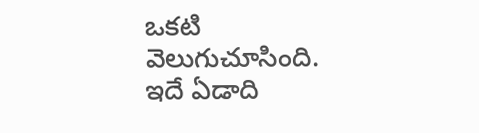ఒకటి వెలుగుచూసింది. ఇదే ఏడాది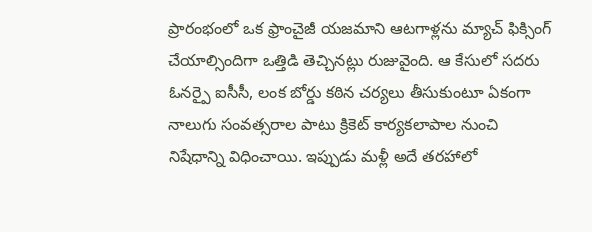ప్రారంభంలో ఒక ఫ్రాంచైజీ యజమాని ఆటగాళ్లను మ్యాచ్ ఫిక్సింగ్ చేయాల్సిందిగా ఒత్తిడి తెచ్చినట్లు రుజువైంది. ఆ కేసులో సదరు ఓనర్పై ఐసీసీ, లంక బోర్డు కఠిన చర్యలు తీసుకుంటూ ఏకంగా నాలుగు సంవత్సరాల పాటు క్రికెట్ కార్యకలాపాల నుంచి నిషేధాన్ని విధించాయి. ఇప్పుడు మళ్లీ అదే తరహాలో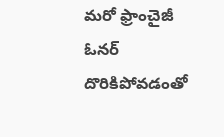మరో ఫ్రాంచైజీ ఓనర్ దొరికిపోవడంతో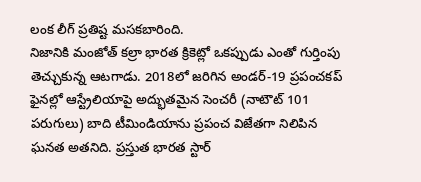లంక లీగ్ ప్రతిష్ట మసకబారింది.
నిజానికి మంజోత్ కల్రా భారత క్రికెట్లో ఒకప్పుడు ఎంతో గుర్తింపు తెచ్చుకున్న ఆటగాడు. 2018లో జరిగిన అండర్-19 ప్రపంచకప్ ఫైనల్లో ఆస్ట్రేలియాపై అద్భుతమైన సెంచరీ (నాటౌట్ 101 పరుగులు) బాది టీమిండియాను ప్రపంచ విజేతగా నిలిపిన ఘనత అతనిది. ప్రస్తుత భారత స్టార్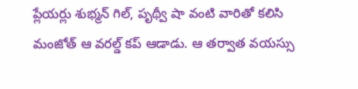ప్లేయర్లు శుభ్మన్ గిల్, పృథ్వీ షా వంటి వారితో కలిసి మంజోత్ ఆ వరల్డ్ కప్ ఆడాడు. ఆ తర్వాత వయస్సు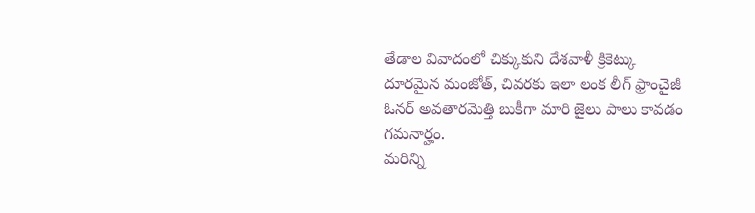తేడాల వివాదంలో చిక్కుకుని దేశవాళీ క్రికెట్కు దూరమైన మంజోత్, చివరకు ఇలా లంక లీగ్ ఫ్రాంచైజీ ఓనర్ అవతారమెత్తి బుకీగా మారి జైలు పాలు కావడం గమనార్హం.
మరిన్ని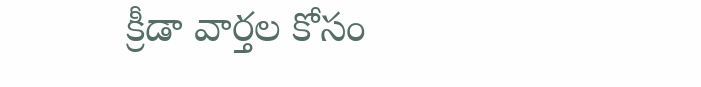క్రీడా వార్తల కోసం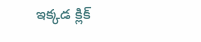ఇక్కడ క్లిక్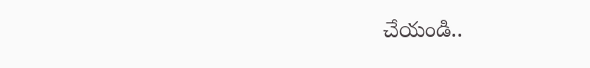చేయండి..